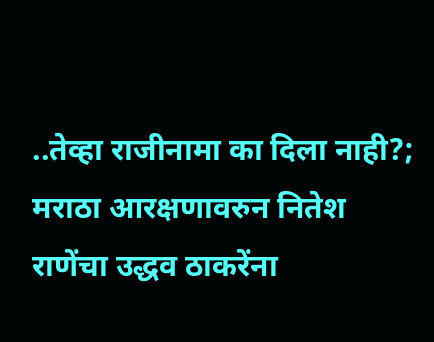..तेव्हा राजीनामा का दिला नाही?; मराठा आरक्षणावरुन नितेश राणेंचा उद्धव ठाकरेंना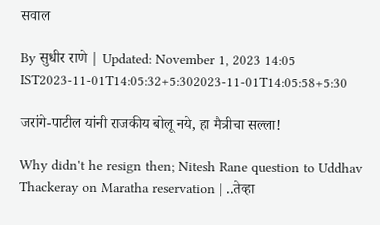सवाल

By सुधीर राणे | Updated: November 1, 2023 14:05 IST2023-11-01T14:05:32+5:302023-11-01T14:05:58+5:30

जरांगे-पाटील यांनी राजकीय बोलू नये, हा मैत्रीचा सल्ला!

Why didn't he resign then; Nitesh Rane question to Uddhav Thackeray on Maratha reservation | ..तेव्हा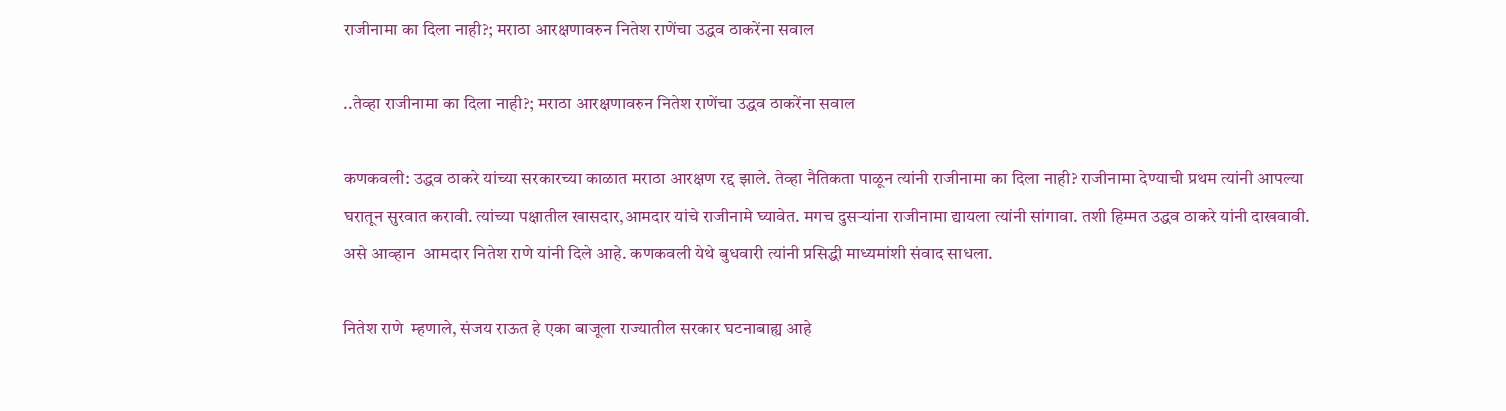राजीनामा का दिला नाही?; मराठा आरक्षणावरुन नितेश राणेंचा उद्धव ठाकरेंना सवाल

..तेव्हा राजीनामा का दिला नाही?; मराठा आरक्षणावरुन नितेश राणेंचा उद्धव ठाकरेंना सवाल

कणकवली: उद्धव ठाकरे यांच्या सरकारच्या काळात मराठा आरक्षण रद्द झाले. तेव्हा नैतिकता पाळून त्यांनी राजीनामा का दिला नाही? राजीनामा देण्याची प्रथम त्यांनी आपल्या घरातून सुरवात करावी. त्यांच्या पक्षातील खासदार,आमदार यांचे राजीनामे घ्यावेत. मगच दुसऱ्यांना राजीनामा द्यायला त्यांनी सांगावा. तशी हिम्मत उद्धव ठाकरे यांनी दाखवावी. असे आव्हान  आमदार नितेश राणे यांनी दिले आहे. कणकवली येथे बुधवारी त्यांनी प्रसिद्धी माध्यमांशी संवाद साधला.

नितेश राणे  म्हणाले, संजय राऊत हे एका बाजूला राज्यातील सरकार घटनाबाह्य आहे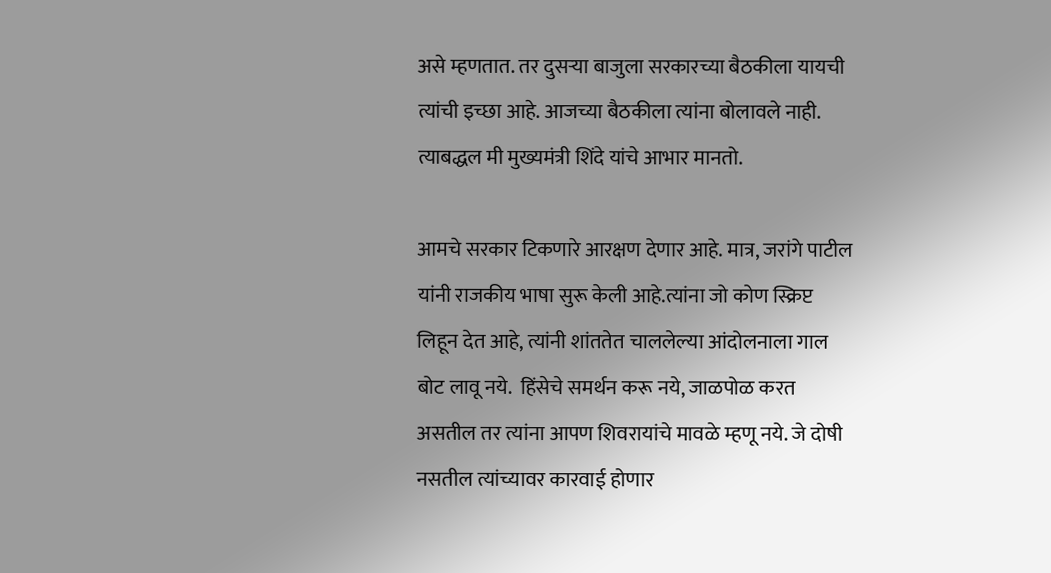असे म्हणतात. तर दुसऱ्या बाजुला सरकारच्या बैठकीला यायची त्यांची इच्छा आहे. आजच्या बैठकीला त्यांना बोलावले नाही. त्याबद्धल मी मुख्यमंत्री शिंदे यांचे आभार मानतो.

आमचे सरकार टिकणारे आरक्षण देणार आहे. मात्र, जरांगे पाटील यांनी राजकीय भाषा सुरू केली आहे.त्यांना जो कोण स्क्रिप्ट लिहून देत आहे, त्यांनी शांततेत चाललेल्या आंदोलनाला गाल बोट लावू नये.  हिंसेचे समर्थन करू नये, जाळपोळ करत असतील तर त्यांना आपण शिवरायांचे मावळे म्हणू नये. जे दोषी नसतील त्यांच्यावर कारवाई होणार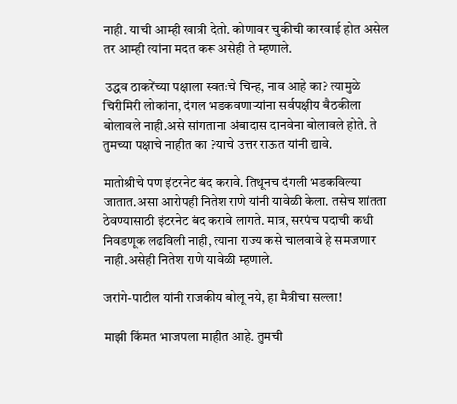नाही. याची आम्ही खात्री देतो. कोणावर चुकीची कारवाई होत असेल तर आम्ही त्यांना मदत करू असेही ते म्हणाले.

 उद्धव ठाकरेंच्या पक्षाला स्वतःचे चिन्ह, नाव आहे का? त्यामुळे चिरीमिरी लोकांना, दंगल भडकवणाऱ्यांना सर्वपक्षीय बैठकीला बोलावले नाही.असे सांगताना अंबादास दानवेना बोलावले होते. ते तुमच्या पक्षाचे नाहीत का ?याचे उत्तर राऊत यांनी द्यावे.

मातोश्रीचे पण इंटरनेट बंद करावे. तिथूनच दंगली भडकविल्या जातात.असा आरोपही नितेश राणे यांनी यावेळी केला. तसेच शांतता ठेवण्यासाठी इंटरनेट बंद करावे लागते. मात्र, सरपंच पदाची कधी निवडणूक लढविली नाही, त्याना राज्य कसे चालवावे हे समजणार नाही.असेही नितेश राणे यावेळी म्हणाले.

जरांगे-पाटील यांनी राजकीय बोलू नये, हा मैत्रीचा सल्ला!

माझी किंमत भाजपला माहीत आहे. तुमची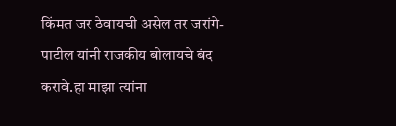किंमत जर ठेवायची असेल तर जरांगे-पाटील यांनी राजकीय बोलायचे बंद करावे.हा माझा त्यांना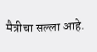मैत्रीचा सल्ला आहे.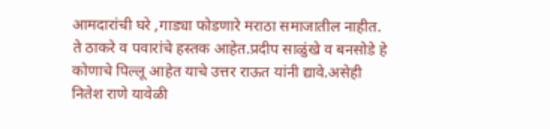आमदारांची घरे ,गाड्या फोडणारे मराठा समाजातील नाहीत. ते ठाकरे व पवारांचे हस्तक आहेत.प्रदीप साळुंखे व बनसोडे हे कोणाचे पिल्लू आहेत याचे उत्तर राऊत यांनी द्यावे.असेही नितेश राणे यावेळी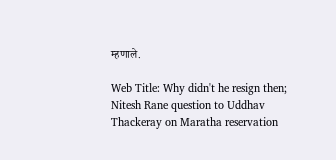म्हणाले.

Web Title: Why didn't he resign then; Nitesh Rane question to Uddhav Thackeray on Maratha reservation